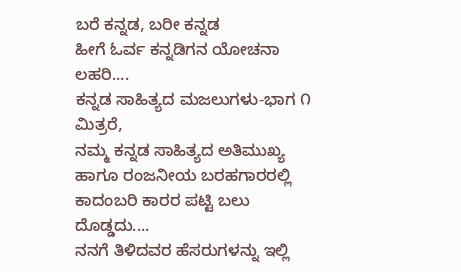ಬರೆ ಕನ್ನಡ, ಬರೀ ಕನ್ನಡ
ಹೀಗೆ ಓರ್ವ ಕನ್ನಡಿಗನ ಯೋಚನಾ ಲಹರಿ....
ಕನ್ನಡ ಸಾಹಿತ್ಯದ ಮಜಲುಗಳು-ಭಾಗ ೧
ಮಿತ್ರರೆ,
ನಮ್ಮ ಕನ್ನಡ ಸಾಹಿತ್ಯದ ಅತಿಮುಖ್ಯ ಹಾಗೂ ರಂಜನೀಯ ಬರಹಗಾರರಲ್ಲಿ ಕಾದಂಬರಿ ಕಾರರ ಪಟ್ಟಿ ಬಲು ದೊಡ್ಡದು....
ನನಗೆ ತಿಳಿದವರ ಹೆಸರುಗಳನ್ನು ಇಲ್ಲಿ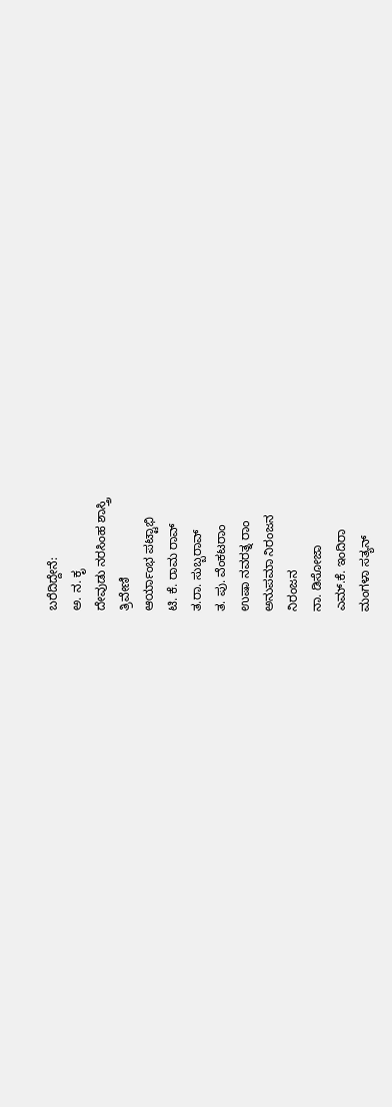ಬರೆದಿದ್ದೇನೆ:
ಅ. ನ. ಕೃ
ದೇವುಡು ನರಸಿಂಹ ಶಾಸ್ತ್ರಿ
ತ್ರಿವೇಣಿ
ಆರ್ಯಾಂಭ ಪಟ್ಟಾಭಿ
ಟಿ. ಕೆ. ರಾಮ ರಾವ್
ತ.ರಾ. ಸುಬ್ಬರಾವ್
ತ. ಪು. ವೆಂಕಟರಾಂ
ಉಷಾ ನವರತ್ನ ರಾಂ
ಅನುಪಮಾ ನಿರಂಜನ
ನಿರಂಜನ
ನಾ. ಡಿಸೋಜಾ
ಎಮ್.ಕೆ. ಇಂದಿರಾ
ಮಂಗಳಾ ಸತ್ಯನ್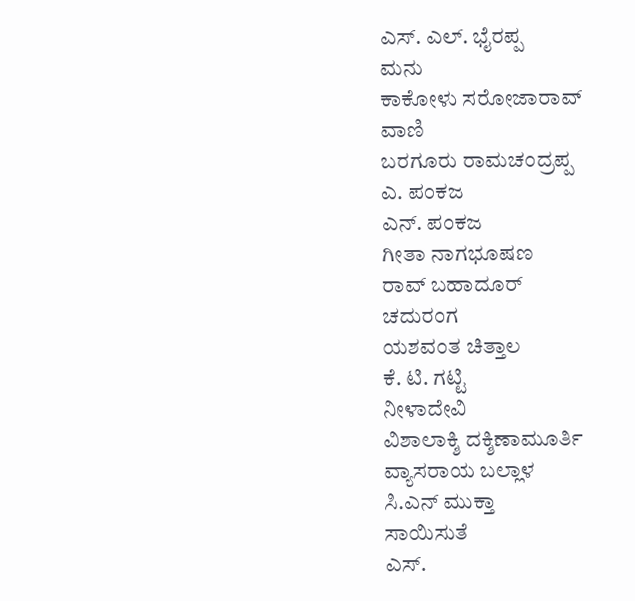ಎಸ್. ಎಲ್. ಭೈರಪ್ಪ
ಮನು
ಕಾಕೋಳು ಸರೋಜಾರಾವ್
ವಾಣಿ
ಬರಗೂರು ರಾಮಚಂದ್ರಪ್ಪ
ಎ. ಪಂಕಜ
ಎನ್. ಪಂಕಜ
ಗೀತಾ ನಾಗಭೂಷಣ
ರಾವ್ ಬಹಾದೂರ್
ಚದುರಂಗ
ಯಶವಂತ ಚಿತ್ತಾಲ
ಕೆ. ಟಿ. ಗಟ್ಟಿ
ನೀಳಾದೇವಿ
ವಿಶಾಲಾಕ್ಶಿ ದಕ್ಶಿಣಾಮೂರ್ತಿ
ವ್ಯಾಸರಾಯ ಬಲ್ಲಾಳ
ಸಿ.ಎನ್ ಮುಕ್ತಾ
ಸಾಯಿಸುತೆ
ಎಸ್.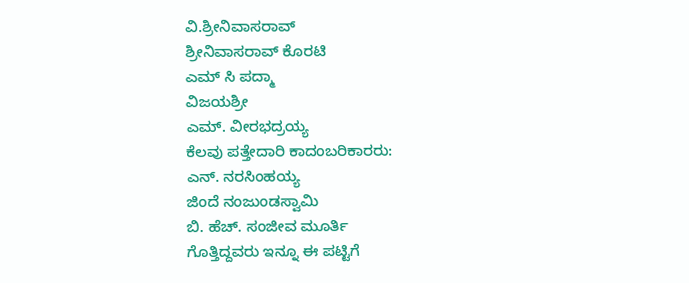ವಿ.ಶ್ರೀನಿವಾಸರಾವ್
ಶ್ರೀನಿವಾಸರಾವ್ ಕೊರಟಿ
ಎಮ್ ಸಿ ಪದ್ಮಾ
ವಿಜಯಶ್ರೀ
ಎಮ್. ವೀರಭದ್ರಯ್ಯ
ಕೆಲವು ಪತ್ತೇದಾರಿ ಕಾದಂಬರಿಕಾರರು:
ಎನ್. ನರಸಿಂಹಯ್ಯ
ಜಿಂದೆ ನಂಜುಂಡಸ್ವಾಮಿ
ಬಿ. ಹೆಚ್. ಸಂಜೀವ ಮೂರ್ತಿ
ಗೊತ್ತಿದ್ದವರು ಇನ್ನೂ ಈ ಪಟ್ಟಿಗೆ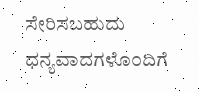ಸೇರಿಸಬಹುದು
ಧನ್ಯವಾದಗಳೊ೦ದಿಗೆ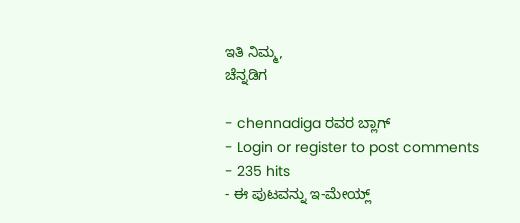ಇತಿ ನಿಮ್ಮ,
ಚೆನ್ನಡಿಗ

- chennadiga ರವರ ಬ್ಲಾಗ್
- Login or register to post comments
- 235 hits
- ಈ ಪುಟವನ್ನು ಇ-ಮೇಯ್ಲ್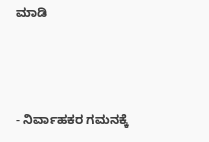ಮಾಡಿ



- ನಿರ್ವಾಹಕರ ಗಮನಕ್ಕೆ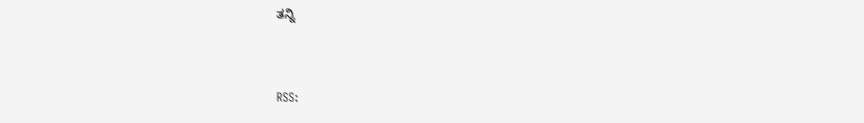ತನ್ನಿ


RSS: